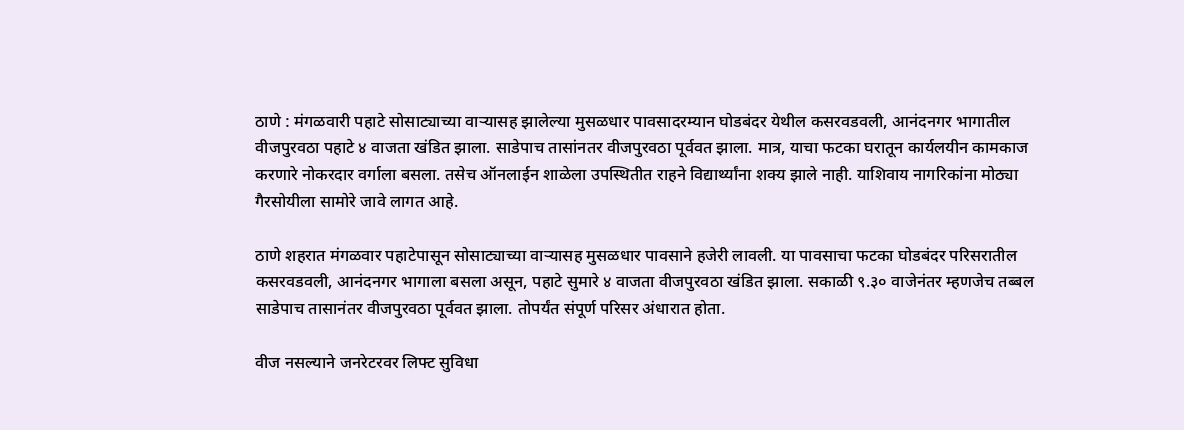ठाणे : मंगळवारी पहाटे सोसाट्याच्या वाऱ्यासह झालेल्या मुसळधार पावसादरम्यान घोडबंदर येथील कसरवडवली, आनंदनगर भागातील वीजपुरवठा पहाटे ४ वाजता खंडित झाला. साडेपाच तासांनतर वीजपुरवठा पूर्ववत झाला. मात्र, याचा फटका घरातून कार्यलयीन कामकाज करणारे नोकरदार वर्गाला बसला. तसेच ऑनलाईन शाळेला उपस्थितीत राहने विद्यार्थ्यांना शक्य झाले नाही. याशिवाय नागरिकांना मोठ्या गैरसोयीला सामोरे जावे लागत आहे.

ठाणे शहरात मंगळवार पहाटेपासून सोसाट्याच्या वाऱ्यासह मुसळधार पावसाने हजेरी लावली. या पावसाचा फटका घोडबंदर परिसरातील कसरवडवली, आनंदनगर भागाला बसला असून, पहाटे सुमारे ४ वाजता वीजपुरवठा खंडित झाला. सकाळी ९.३० वाजेनंतर म्हणजेच तब्बल साडेपाच तासानंतर वीजपुरवठा पूर्ववत झाला. तोपर्यंत संपूर्ण परिसर अंधारात होता.

वीज नसल्याने जनरेटरवर लिफ्ट सुविधा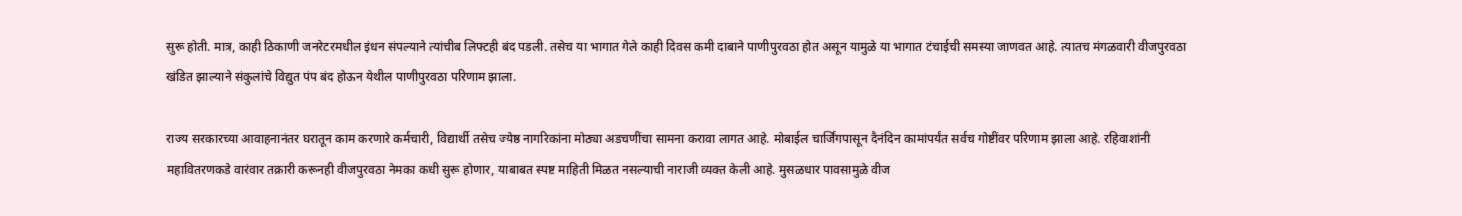सुरू होती. मात्र, काही ठिकाणी जनरेटरमधील इंधन संपल्याने त्यांचीब लिफ्टही बंद पडली. तसेच या भागात गेले काही दिवस कमी दाबाने पाणीपुरवठा होत असून यामुळे या भागात टंचाईची समस्या जाणवत आहे. त्यातच मंगळवारी वीजपुरवठा खंडित झाल्याने संकुलांचे विद्युत पंप बंद होऊन येथील पाणीपुरवठा परिणाम झाला.

राज्य सरकारच्या आवाहनानंतर घरातून काम करणारे कर्मचारी, विद्यार्थी तसेच ज्येष्ठ नागरिकांना मोठ्या अडचणींचा सामना करावा लागत आहे. मोबाईल चार्जिंगपासून दैनंदिन कामांपर्यंत सर्वच गोष्टींवर परिणाम झाला आहे. रहिवाशांनी महावितरणकडे वारंवार तक्रारी करूनही वीजपुरवठा नेमका कधी सुरू होणार, याबाबत स्पष्ट माहिती मिळत नसल्याची नाराजी व्यक्त केली आहे. मुसळधार पावसामुळे वीज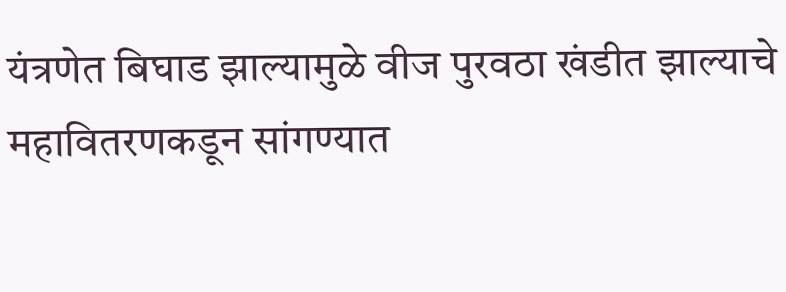यंत्रणेत बिघाड झाल्यामुळे वीज पुरवठा खंडीत झाल्याचे महावितरणकडून सांगण्यात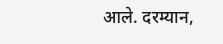आले. दरम्यान,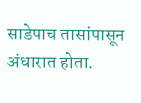साडेपाच तासांपासून अंधारात होता.